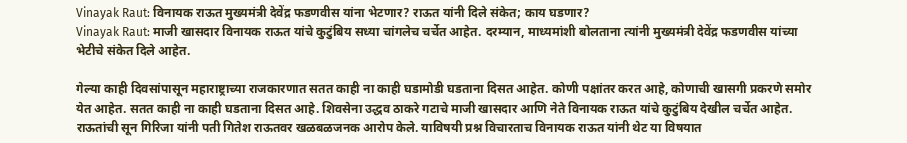Vinayak Raut: विनायक राऊत मुख्यमंत्री देवेंद्र फडणवीस यांना भेटणार? राऊत यांनी दिले संकेत; काय घडणार?
Vinayak Raut: माजी खासदार विनायक राऊत यांचे कुटुंबिय सध्या चांगलेच चर्चेत आहेत. दरम्यान, माध्यमांशी बोलताना त्यांनी मुख्यमंत्री देवेंद्र फडणवीस यांच्या भेटीचे संकेत दिले आहेत.

गेल्या काही दिवसांपासून महाराष्ट्राच्या राजकारणात सतत काही ना काही घडामोडी घडताना दिसत आहेत. कोणी पक्षांतर करत आहे, कोणाची खासगी प्रकरणे समोर येत आहेत. सतत काही ना काही घडताना दिसत आहे. शिवसेना उद्धव ठाकरे गटाचे माजी खासदार आणि नेते विनायक राऊत यांचे कुटुंबिय देखील चर्चेत आहेत. राऊतांची सून गिरिजा यांनी पती गितेश राऊतवर खळबळजनक आरोप केले. याविषयी प्रश्न विचारताच विनायक राऊत यांनी थेट या विषयात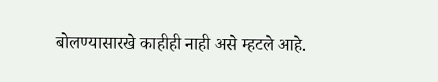बोलण्यासारखे काहीही नाही असे म्हटले आहे.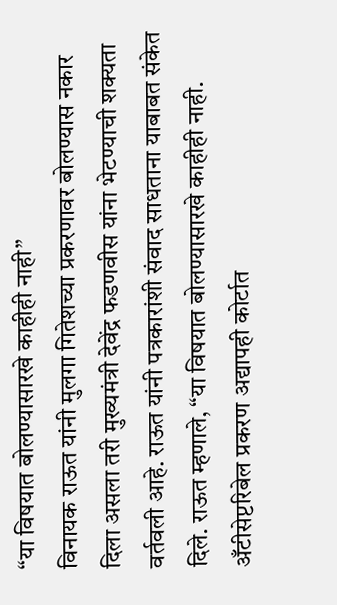“या विषयात बोलण्यासारखे काहीही नाही”
विनायक राऊत यांनी मुलगा गितेशच्या प्रकरणावर बोलण्यास नकार दिला असला तरी मुख्यमंत्री देवेंद्र फडणवीस यांना भेटण्याची शक्यता वर्तवली आहे. राऊत यांनी पत्रकारांशी संवाद साधताना याबाबत संकेत दिले. राऊत म्हणाले, “या विषयात बोलण्यासारखे काहीही नाही. अँटीसेप्टरिबेल प्रकरण अद्यापही कोर्टात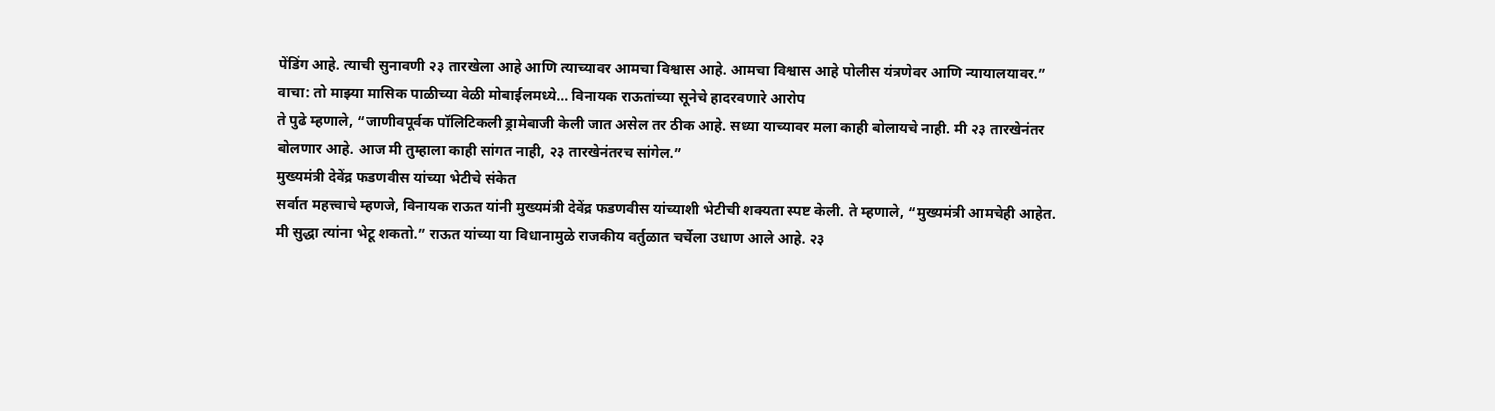पेंडिंग आहे. त्याची सुनावणी २३ तारखेला आहे आणि त्याच्यावर आमचा विश्वास आहे. आमचा विश्वास आहे पोलीस यंत्रणेवर आणि न्यायालयावर.”
वाचा: तो माझ्या मासिक पाळीच्या वेळी मोबाईलमध्ये… विनायक राऊतांच्या सूनेचे हादरवणारे आरोप
ते पुढे म्हणाले, “जाणीवपूर्वक पॉलिटिकली ड्रामेबाजी केली जात असेल तर ठीक आहे. सध्या याच्यावर मला काही बोलायचे नाही. मी २३ तारखेनंतर बोलणार आहे. आज मी तुम्हाला काही सांगत नाही, २३ तारखेनंतरच सांगेल.”
मुख्यमंत्री देवेंद्र फडणवीस यांच्या भेटीचे संकेत
सर्वात महत्त्वाचे म्हणजे, विनायक राऊत यांनी मुख्यमंत्री देवेंद्र फडणवीस यांच्याशी भेटीची शक्यता स्पष्ट केली. ते म्हणाले, “मुख्यमंत्री आमचेही आहेत. मी सुद्धा त्यांना भेटू शकतो.” राऊत यांच्या या विधानामुळे राजकीय वर्तुळात चर्चेला उधाण आले आहे. २३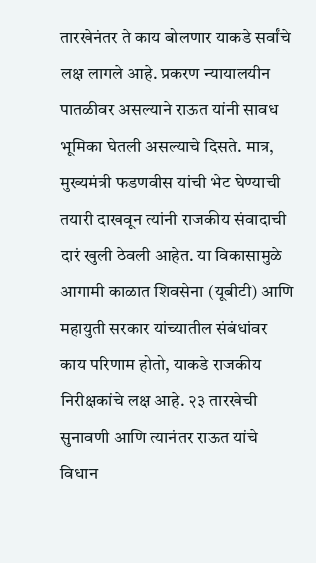तारखेनंतर ते काय बोलणार याकडे सर्वांचे लक्ष लागले आहे. प्रकरण न्यायालयीन पातळीवर असल्याने राऊत यांनी सावध भूमिका घेतली असल्याचे दिसते. मात्र, मुख्यमंत्री फडणवीस यांची भेट घेण्याची तयारी दाखवून त्यांनी राजकीय संवादाची दारं खुली ठेवली आहेत. या विकासामुळे आगामी काळात शिवसेना (यूबीटी) आणि महायुती सरकार यांच्यातील संबंधांवर काय परिणाम होतो, याकडे राजकीय निरीक्षकांचे लक्ष आहे. २३ तारखेची सुनावणी आणि त्यानंतर राऊत यांचे विधान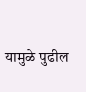यामुळे पुढील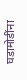घडामोडींना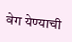वेग येण्याची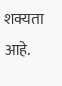शक्यता आहे.